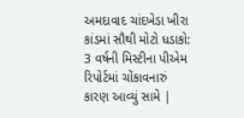અમદાવાદ ચાંદખેડા ખીરા કાંડમાં સૌથી મોટો ધડાકો: 3 વર્ષની મિસ્ટીના પીએમ રિપોર્ટમાં ચોંકાવનારું કારણ આવ્યું સામે |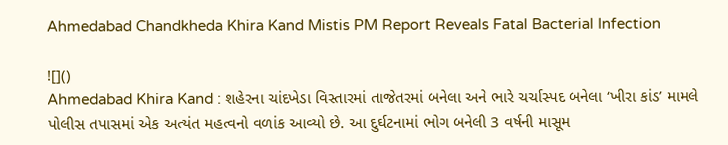Ahmedabad Chandkheda Khira Kand Mistis PM Report Reveals Fatal Bacterial Infection

![]()
Ahmedabad Khira Kand : શહેરના ચાંદખેડા વિસ્તારમાં તાજેતરમાં બનેલા અને ભારે ચર્ચાસ્પદ બનેલા ‘ખીરા કાંડ’ મામલે પોલીસ તપાસમાં એક અત્યંત મહત્વનો વળાંક આવ્યો છે. આ દુર્ઘટનામાં ભોગ બનેલી 3 વર્ષની માસૂમ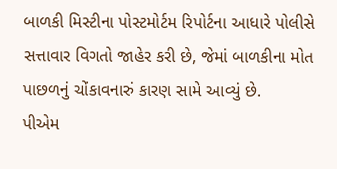બાળકી મિસ્ટીના પોસ્ટમોર્ટમ રિપોર્ટના આધારે પોલીસે સત્તાવાર વિગતો જાહેર કરી છે, જેમાં બાળકીના મોત પાછળનું ચોંકાવનારું કારણ સામે આવ્યું છે.
પીએમ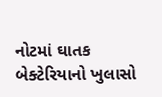નોટમાં ઘાતક બેક્ટેરિયાનો ખુલાસો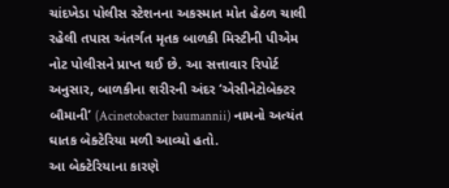ચાંદખેડા પોલીસ સ્ટેશનના અકસ્માત મોત હેઠળ ચાલી રહેલી તપાસ અંતર્ગત મૃતક બાળકી મિસ્ટીની પીએમ નોટ પોલીસને પ્રાપ્ત થઈ છે. આ સત્તાવાર રિપોર્ટ અનુસાર, બાળકીના શરીરની અંદર ‘એસીનેટોબેક્ટર બૌમાની’ (Acinetobacter baumannii) નામનો અત્યંત ઘાતક બેક્ટેરિયા મળી આવ્યો હતો.
આ બેક્ટેરિયાના કારણે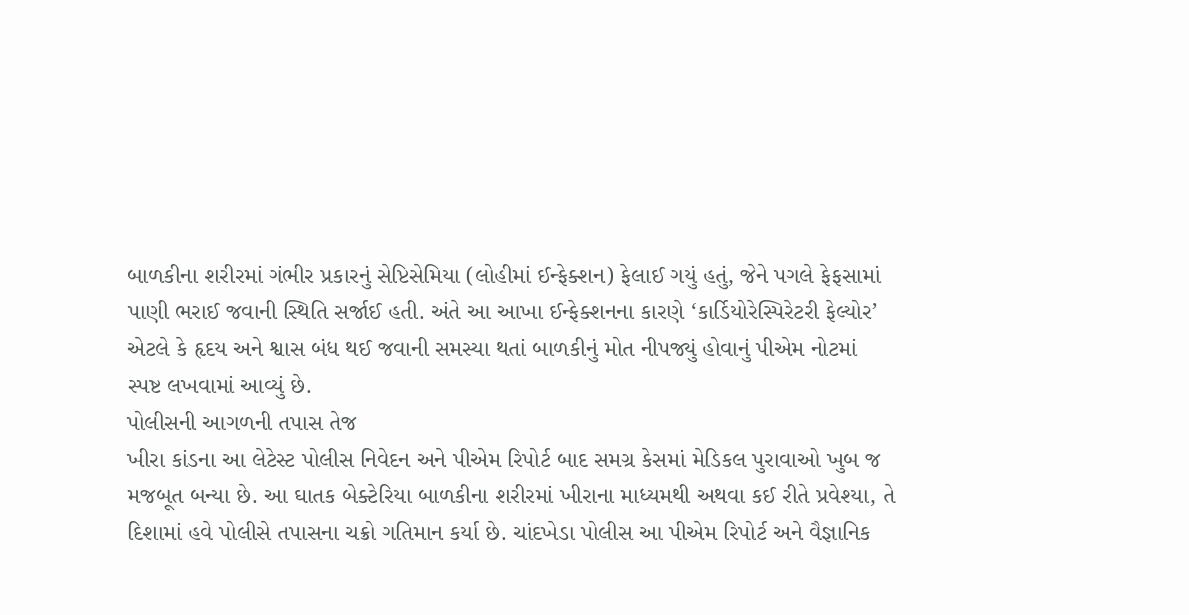બાળકીના શરીરમાં ગંભીર પ્રકારનું સેપ્ટિસેમિયા (લોહીમાં ઈન્ફેક્શન) ફેલાઈ ગયું હતું, જેને પગલે ફેફસામાં પાણી ભરાઈ જવાની સ્થિતિ સર્જાઈ હતી. અંતે આ આખા ઈન્ફેક્શનના કારણે ‘કાર્ડિયોરેસ્પિરેટરી ફેલ્યોર’ એટલે કે હૃદય અને શ્વાસ બંધ થઈ જવાની સમસ્યા થતાં બાળકીનું મોત નીપજ્યું હોવાનું પીએમ નોટમાં સ્પષ્ટ લખવામાં આવ્યું છે.
પોલીસની આગળની તપાસ તેજ
ખીરા કાંડના આ લેટેસ્ટ પોલીસ નિવેદન અને પીએમ રિપોર્ટ બાદ સમગ્ર કેસમાં મેડિકલ પુરાવાઓ ખુબ જ મજબૂત બન્યા છે. આ ઘાતક બેક્ટેરિયા બાળકીના શરીરમાં ખીરાના માધ્યમથી અથવા કઈ રીતે પ્રવેશ્યા, તે દિશામાં હવે પોલીસે તપાસના ચક્રો ગતિમાન કર્યા છે. ચાંદખેડા પોલીસ આ પીએમ રિપોર્ટ અને વૈજ્ઞાનિક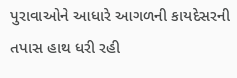પુરાવાઓને આધારે આગળની કાયદેસરની તપાસ હાથ ધરી રહી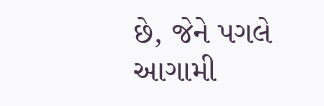છે, જેને પગલે આગામી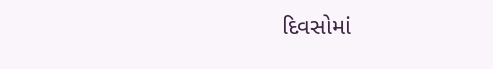દિવસોમાં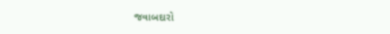જવાબદારો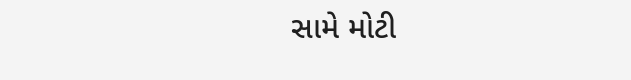સામે મોટી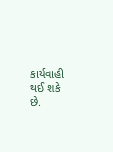કાર્યવાહી થઈ શકે છે.